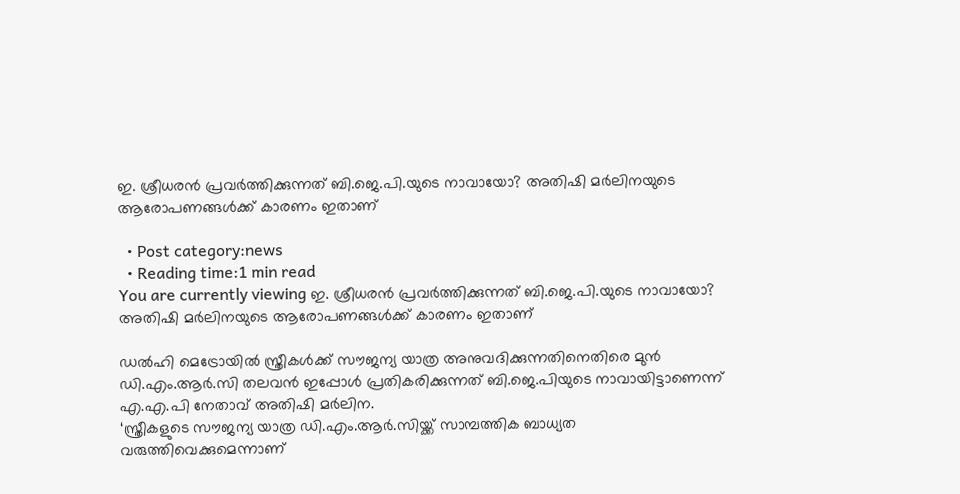ഇ. ശ്രീധരന്‍ പ്രവര്‍ത്തിക്കുന്നത് ബി.ജെ.പി.യുടെ നാവായോ? അതിഷി മര്‍ലിനയുടെ ആരോപണങ്ങള്‍ക്ക് കാരണം ഇതാണ്

  • Post category:news
  • Reading time:1 min read
You are currently viewing ഇ. ശ്രീധരന്‍ പ്രവര്‍ത്തിക്കുന്നത് ബി.ജെ.പി.യുടെ നാവായോ? അതിഷി മര്‍ലിനയുടെ ആരോപണങ്ങള്‍ക്ക് കാരണം ഇതാണ്

ഡല്‍ഹി മെട്രോയില്‍ സ്ത്രീകള്‍ക്ക് സൗജന്യ യാത്ര അനുവദിക്കുന്നതിനെതിരെ മുന്‍ ഡി.എം.ആര്‍.സി തലവന്‍ ഇപ്പോള്‍ പ്രതികരിക്കുന്നത് ബി.ജെ.പിയുടെ നാവായിട്ടാണെന്ന് എ.എ.പി നേതാവ് അതിഷി മര്‍ലിന.
‘സ്ത്രീകളുടെ സൗജന്യ യാത്ര ഡി.എം.ആര്‍.സിയ്ക്ക് സാമ്പത്തിക ബാധ്യത വരുത്തിവെക്കുമെന്നാണ്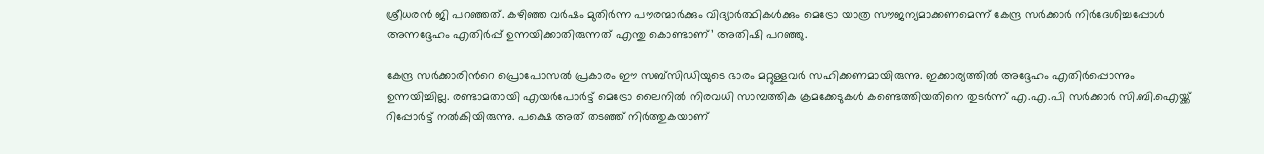ശ്രീധരന്‍ ജി പറഞ്ഞത്. കഴിഞ്ഞ വര്‍ഷം മുതിര്‍ന്ന പൗരന്മാര്‍ക്കും വിദ്യാര്‍ത്ഥികള്‍ക്കും മെട്രോ യാത്ര സൗജന്യമാക്കണമെന്ന് കേന്ദ്ര സര്‍ക്കാര്‍ നിര്‍ദേശിച്ചപ്പോള്‍ അന്നദ്ദേഹം എതിര്‍പ്പ് ഉന്നയിക്കാതിരുന്നത് എന്തു കൊണ്ടാണ്’ അതിഷി പറഞ്ഞു.

കേന്ദ്ര സര്‍ക്കാരിന്‍റെ പ്രൊപോസല്‍ പ്രകാരം ഈ സബ്‌സിഡിയുടെ ഭാരം മറ്റുള്ളവര്‍ സഹിക്കണമായിരുന്നു. ഇക്കാര്യത്തില്‍ അദ്ദേഹം എതിര്‍പ്പൊന്നും ഉന്നയിച്ചില്ല. രണ്ടാമതായി എയര്‍പോര്‍ട്ട് മെട്രോ ലൈനില്‍ നിരവധി സാമ്പത്തിക ക്രമക്കേടുകള്‍ കണ്ടെത്തിയതിനെ തുടര്‍ന്ന് എ.എ.പി സര്‍ക്കാര്‍ സി.ബി.ഐയ്ക്ക് റിപ്പോര്‍ട്ട് നല്‍കിയിരുന്നു. പക്ഷെ അത് തടഞ്ഞ് നിര്‍ത്തുകയാണ്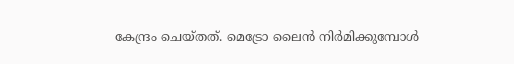കേന്ദ്രം ചെയ്തത്. മെട്രോ ലൈന്‍ നിര്‍മിക്കുമ്പോള്‍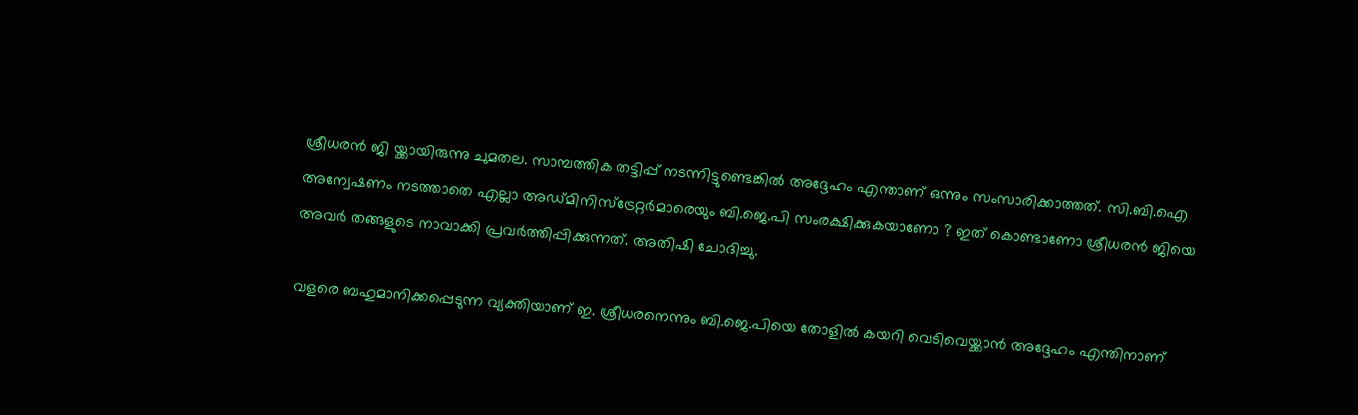ശ്രീധരന്‍ ജി യ്ക്കായിരുന്നു ചുമതല. സാമ്പത്തിക തട്ടിപ്പ് നടന്നിട്ടുണ്ടെങ്കില്‍ അദ്ദേഹം എന്താണ് ഒന്നും സംസാരിക്കാത്തത്. സി.ബി.ഐ അന്വേഷണം നടത്താതെ എല്ലാ അഡ്മിനിസ്‌ട്രേറ്റര്‍മാരെയും ബി.ജെ.പി സംരക്ഷിക്കുകയാണോ ? ഇത് കൊണ്ടാണോ ശ്രീധരന്‍ ജിയെ അവര്‍ തങ്ങളുടെ നാവാക്കി പ്രവര്‍ത്തിപ്പിക്കുന്നത്. അതിഷി ചോദിച്ചു.

വളരെ ബഹുമാനിക്കപ്പെടുന്ന വ്യക്തിയാണ് ഇ. ശ്രീധരനെന്നും ബി.ജെ.പിയെ തോളില്‍ കയറി വെടിവെയ്ക്കാന്‍ അദ്ദേഹം എന്തിനാണ്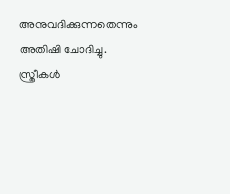അനുവദിക്കുന്നതെന്നും അതിഷി ചോദിച്ചു. സ്ത്രീകള്‍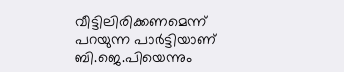വീട്ടിലിരിക്കണമെന്ന് പറയുന്ന പാര്‍ട്ടിയാണ് ബി.ജെ.പിയെന്നും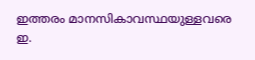ഇത്തരം മാനസികാവസ്ഥയുള്ളവരെ ഇ.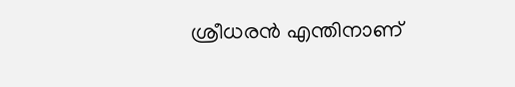ശ്രീധരന്‍ എന്തിനാണ്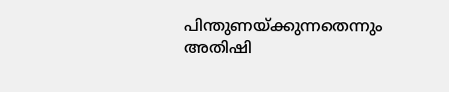പിന്തുണയ്ക്കുന്നതെന്നും അതിഷി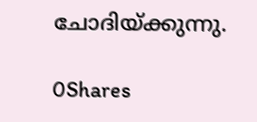ചോദിയ്ക്കുന്നു.

0Shares